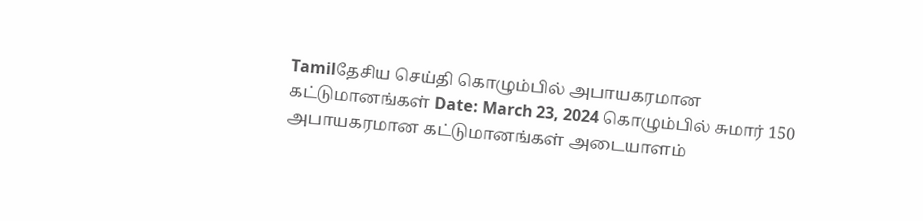Tamilதேசிய செய்தி கொழும்பில் அபாயகரமான கட்டுமானங்கள் Date: March 23, 2024 கொழும்பில் சுமார் 150 அபாயகரமான கட்டுமானங்கள் அடையாளம்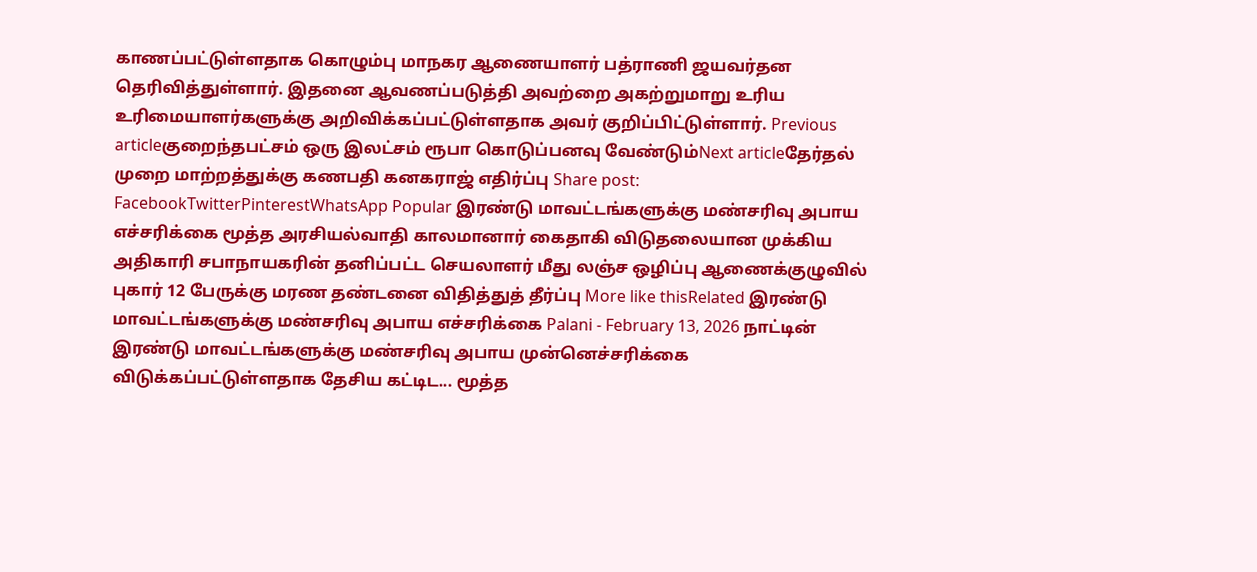காணப்பட்டுள்ளதாக கொழும்பு மாநகர ஆணையாளர் பத்ராணி ஜயவர்தன தெரிவித்துள்ளார். இதனை ஆவணப்படுத்தி அவற்றை அகற்றுமாறு உரிய உரிமையாளர்களுக்கு அறிவிக்கப்பட்டுள்ளதாக அவர் குறிப்பிட்டுள்ளார். Previous articleகுறைந்தபட்சம் ஒரு இலட்சம் ரூபா கொடுப்பனவு வேண்டும்Next articleதேர்தல் முறை மாற்றத்துக்கு கணபதி கனகராஜ் எதிர்ப்பு Share post: FacebookTwitterPinterestWhatsApp Popular இரண்டு மாவட்டங்களுக்கு மண்சரிவு அபாய எச்சரிக்கை மூத்த அரசியல்வாதி காலமானார் கைதாகி விடுதலையான முக்கிய அதிகாரி சபாநாயகரின் தனிப்பட்ட செயலாளர் மீது லஞ்ச ஒழிப்பு ஆணைக்குழுவில் புகார் 12 பேருக்கு மரண தண்டனை விதித்துத் தீர்ப்பு More like thisRelated இரண்டு மாவட்டங்களுக்கு மண்சரிவு அபாய எச்சரிக்கை Palani - February 13, 2026 நாட்டின் இரண்டு மாவட்டங்களுக்கு மண்சரிவு அபாய முன்னெச்சரிக்கை விடுக்கப்பட்டுள்ளதாக தேசிய கட்டிட... மூத்த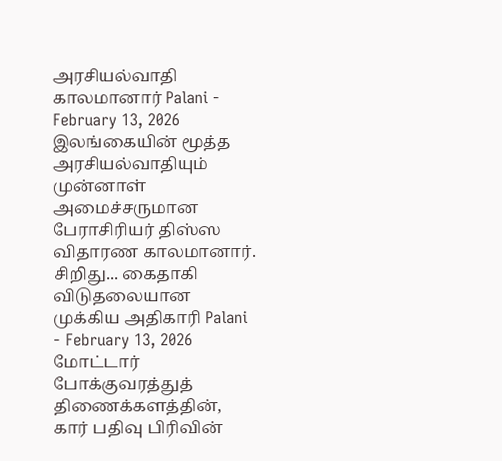அரசியல்வாதி காலமானார் Palani - February 13, 2026 இலங்கையின் மூத்த அரசியல்வாதியும் முன்னாள் அமைச்சருமான பேராசிரியர் திஸ்ஸ விதாரண காலமானார். சிறிது... கைதாகி விடுதலையான முக்கிய அதிகாரி Palani - February 13, 2026 மோட்டார் போக்குவரத்துத் திணைக்களத்தின், கார் பதிவு பிரிவின்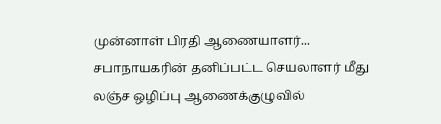முன்னாள் பிரதி ஆணையாளர்... சபாநாயகரின் தனிப்பட்ட செயலாளர் மீது லஞ்ச ஒழிப்பு ஆணைக்குழுவில்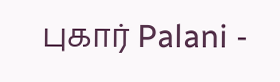புகார் Palani -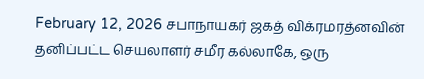February 12, 2026 சபாநாயகர் ஜகத் விக்ரமரத்னவின் தனிப்பட்ட செயலாளர் சமீர கல்லாகே, ஒரு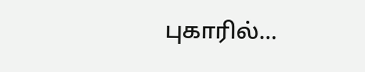புகாரில்...